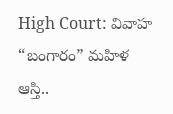High Court: వివాహ “బంగారం” మహిళ ఆస్తి..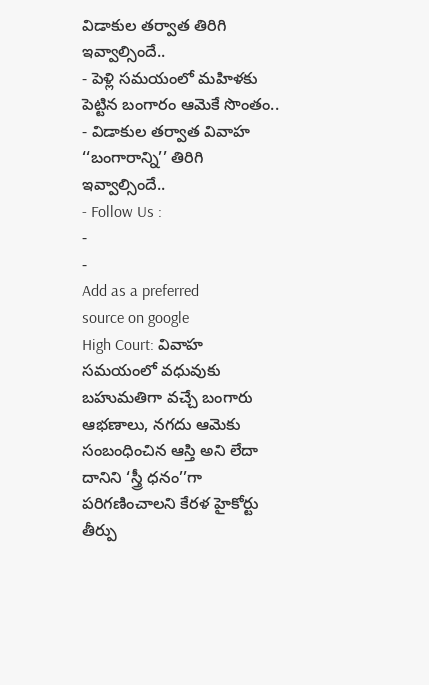విడాకుల తర్వాత తిరిగి ఇవ్వాల్సిందే..
- పెళ్లి సమయంలో మహిళకు పెట్టిన బంగారం ఆమెకే సొంతం..
- విడాకుల తర్వాత వివాహ ‘‘బంగారాన్ని’’ తిరిగి ఇవ్వాల్సిందే..
- Follow Us :
-
-
Add as a preferred
source on google
High Court: వివాహ సమయంలో వధువుకు బహుమతిగా వచ్చే బంగారు ఆభణాలు, నగదు ఆమెకు సంబంధించిన ఆస్తి అని లేదా దానిని ‘స్త్రీ ధనం’’గా పరిగణించాలని కేరళ హైకోర్టు తీర్పు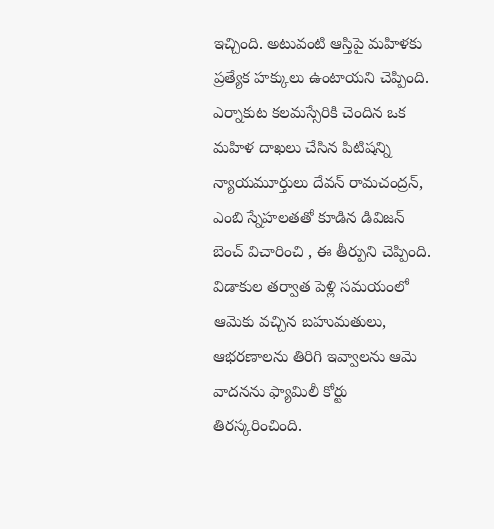ఇచ్చింది. అటువంటి ఆస్తిపై మహిళకు ప్రత్యేక హక్కులు ఉంటాయని చెప్పింది. ఎర్నాకుట కలమస్సేరికి చెందిన ఒక మహిళ దాఖలు చేసిన పిటిషన్ని న్యాయమూర్తులు దేవన్ రామచంద్రన్, ఎంబి స్నేహలతతో కూడిన డివిజన్ బెంచ్ విచారించి , ఈ తీర్పుని చెప్పింది. విడాకుల తర్వాత పెళ్లి సమయంలో ఆమెకు వచ్చిన బహుమతులు, ఆభరణాలను తిరిగి ఇవ్వాలను ఆమె వాదనను ఫ్యామిలీ కోర్టు తిరస్కరించింది.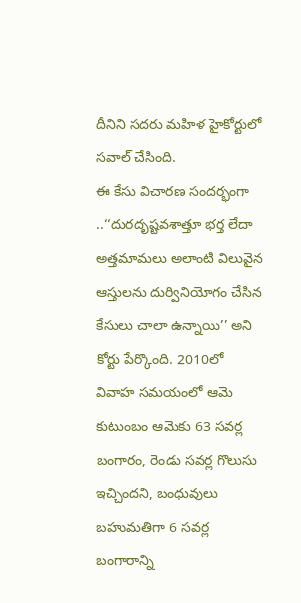దీనిని సదరు మహిళ హైకోర్టులో సవాల్ చేసింది.
ఈ కేసు విచారణ సందర్భంగా ..‘‘దురదృష్టవశాత్తూ భర్త లేదా అత్తమామలు అలాంటి విలువైన ఆస్తులను దుర్వినియోగం చేసిన కేసులు చాలా ఉన్నాయి’’ అని కోర్టు పేర్కొంది. 2010లో వివాహ సమయంలో ఆమె కుటుంబం ఆమెకు 63 సవర్ల బంగారం, రెండు సవర్ల గొలుసు ఇచ్చిందని, బంధువులు బహుమతిగా 6 సవర్ల బంగారాన్ని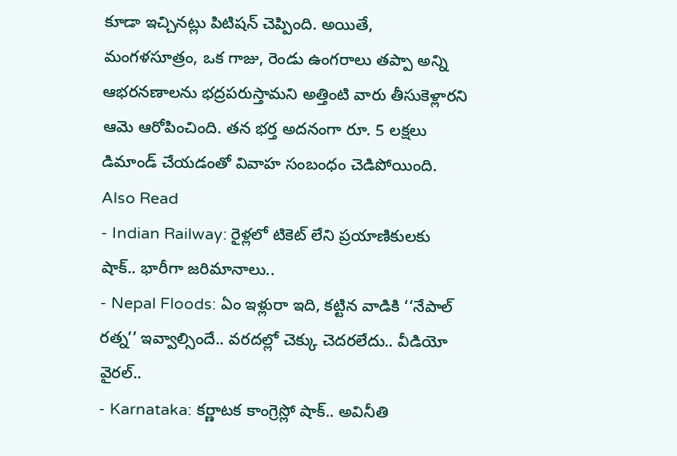కూడా ఇచ్చినట్లు పిటిషన్ చెప్పింది. అయితే, మంగళసూత్రం, ఒక గాజు, రెండు ఉంగరాలు తప్పా అన్ని ఆభరనణాలను భద్రపరుస్తామని అత్తింటి వారు తీసుకెళ్లారని ఆమె ఆరోపించింది. తన భర్త అదనంగా రూ. 5 లక్షలు డిమాండ్ చేయడంతో వివాహ సంబంధం చెడిపోయింది.
Also Read
- Indian Railway: రైళ్లలో టికెట్ లేని ప్రయాణికులకు షాక్.. భారీగా జరిమానాలు..
- Nepal Floods: ఏం ఇళ్లురా ఇది, కట్టిన వాడికి ‘‘నేపాల్ రత్న’’ ఇవ్వాల్సిందే.. వరదల్లో చెక్కు చెదరలేదు.. వీడియో వైరల్..
- Karnataka: కర్ణాటక కాంగ్రెస్లో షాక్.. అవినీతి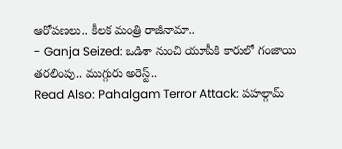ఆరోపణలు.. కీలక మంత్రి రాజీనామా..
- Ganja Seized: ఒడిశా నుంచి యూపీకి కారులో గంజాయి తరలింపు.. ముగ్గురు అరెస్ట్..
Read Also: Pahalgam Terror Attack: పహల్గామ్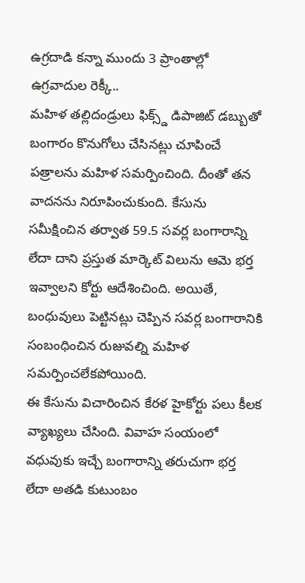ఉగ్రదాడి కన్నా ముందు 3 ప్రాంతాల్లో ఉగ్రవాదుల రెక్కీ..
మహిళ తల్లిదండ్రులు ఫిక్స్డ్ డిపాజిట్ డబ్బుతో బంగారం కొనుగోలు చేసినట్లు చూపించే పత్రాలను మహిళ సమర్పించింది. దీంతో తన వాదనను నిరూపించుకుంది. కేసును సమీక్షించిన తర్వాత 59.5 సవర్ల బంగారాన్ని లేదా దాని ప్రస్తుత మార్కెట్ విలును ఆమె భర్త ఇవ్వాలని కోర్టు ఆదేశించింది. అయితే, బంధువులు పెట్టినట్లు చెప్పిన సవర్ల బంగారానికి సంబంధించిన రుజువల్ని మహిళ సమర్పించలేకపోయింది.
ఈ కేసును విచారించిన కేరళ హైకోర్టు పలు కీలక వ్యాఖ్యలు చేసింది. వివాహ సంయంలో వధువుకు ఇచ్చే బంగారాన్ని తరుచుగా భర్త లేదా అతడి కుటుంబం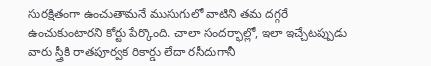సురక్షితంగా ఉంచుతామనే ముసుగులో వాటిని తమ దగ్గరే ఉంచుకుంటారని కోర్టు పేర్కొంది. చాలా సందర్భాల్లో, ఇలా ఇచ్చేటప్పుడు వారు స్త్రీకి రాతపూర్వక రికార్డు లేదా రసీదుగానీ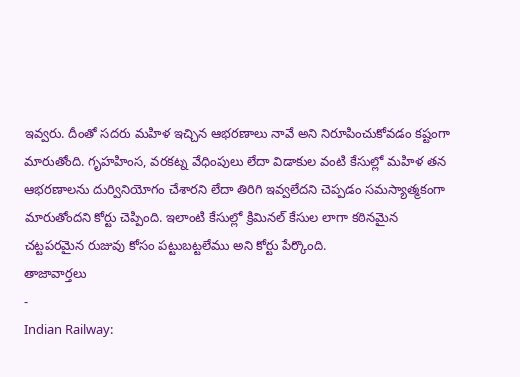ఇవ్వరు. దీంతో సదరు మహిళ ఇచ్చిన ఆభరణాలు నావే అని నిరూపించుకోవడం కష్టంగా మారుతోంది. గృహహింస, వరకట్న వేధింపులు లేదా విడాకుల వంటి కేసుల్లో మహిళ తన ఆభరణాలను దుర్వినియోగం చేశారని లేదా తిరిగి ఇవ్వలేదని చెప్పడం సమస్యాత్మకంగా మారుతోందని కోర్టు చెప్పింది. ఇలాంటి కేసుల్లో క్రిమినల్ కేసుల లాగా కఠినమైన చట్టపరమైన రుజువు కోసం పట్టుబట్టలేము అని కోర్టు పేర్కొంది.
తాజావార్తలు
-
Indian Railway: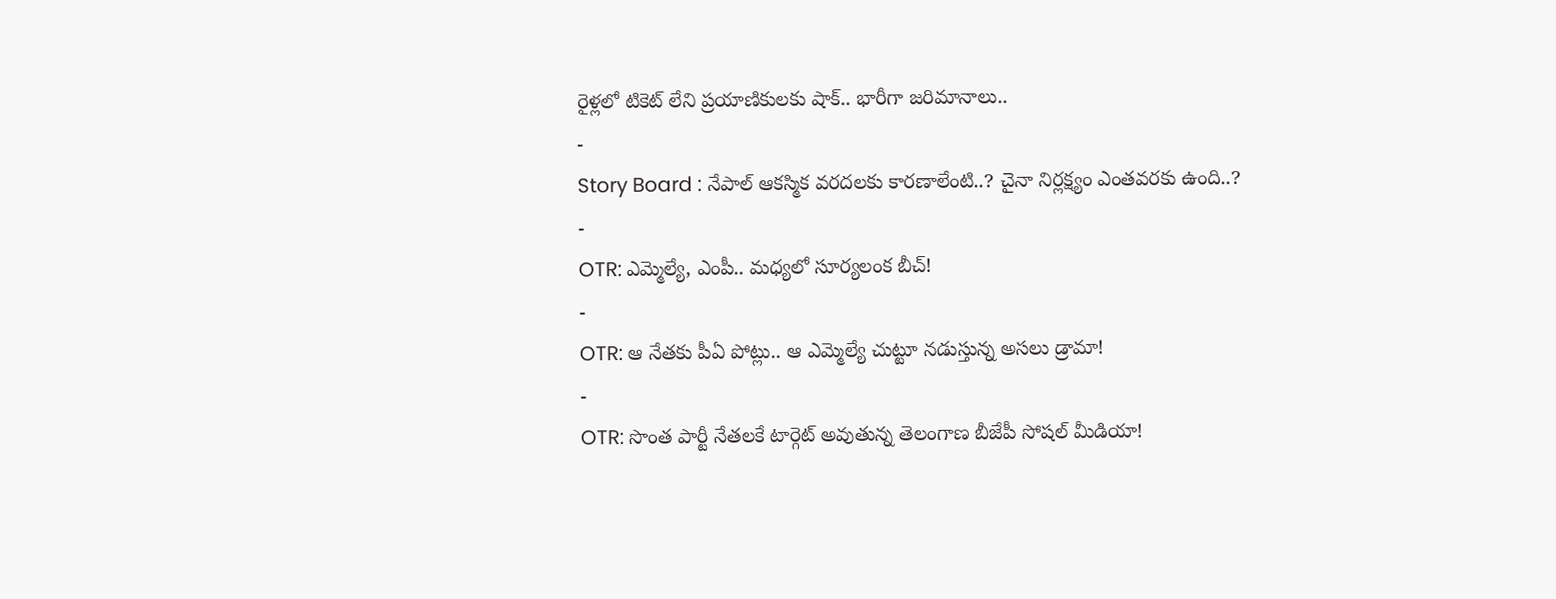రైళ్లలో టికెట్ లేని ప్రయాణికులకు షాక్.. భారీగా జరిమానాలు..
-
Story Board : నేపాల్ ఆకస్మిక వరదలకు కారణాలేంటి..? చైనా నిర్లక్ష్యం ఎంతవరకు ఉంది..?
-
OTR: ఎమ్మెల్యే, ఎంపీ.. మధ్యలో సూర్యలంక బీచ్!
-
OTR: ఆ నేతకు పీఏ పోట్లు.. ఆ ఎమ్మెల్యే చుట్టూ నడుస్తున్న అసలు డ్రామా!
-
OTR: సొంత పార్టీ నేతలకే టార్గెట్ అవుతున్న తెలంగాణ బీజేపీ సోషల్ మీడియా!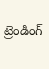ట్రెండింగ్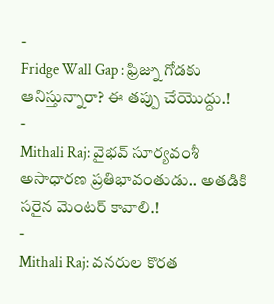-
Fridge Wall Gap : ఫ్రిజ్ను గోడకు ఆనిస్తున్నారా? ఈ తప్పు చేయొద్దు.!
-
Mithali Raj: వైభవ్ సూర్యవంశీ అసాధారణ ప్రతిభావంతుడు.. అతడికి సరైన మెంటర్ కావాలి.!
-
Mithali Raj: వనరుల కొరత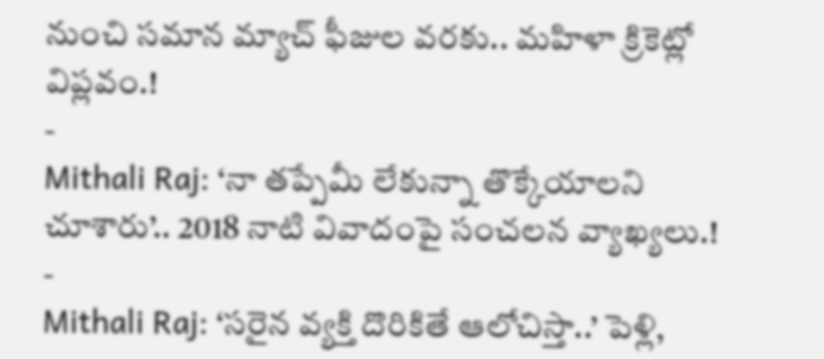నుంచి సమాన మ్యాచ్ ఫీజుల వరకు.. మహిళా క్రికెట్లో విప్లవం.!
-
Mithali Raj: ‘నా తప్పేమీ లేకున్నా తొక్కేయాలని చూశారు’.. 2018 నాటి వివాదంపై సంచలన వ్యాఖ్యలు.!
-
Mithali Raj: ‘సరైన వ్యక్తి దొరికితే ఆలోచిస్తా..’ పెళ్లి,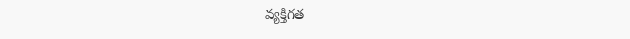వ్యక్తిగత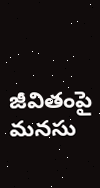జీవితంపై మనసు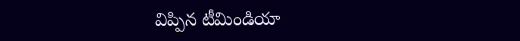విప్పిన టీమిండియా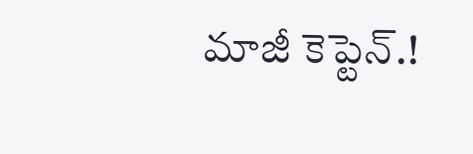మాజీ కెప్టెన్.!